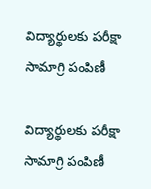విద్యార్థులకు పరీక్షా సామాగ్రి పంపిణీ

విద్యార్థులకు పరీక్షా సామాగ్రి పంపిణీ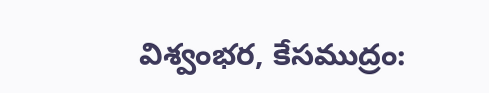విశ్వంభర, కేసముద్రం: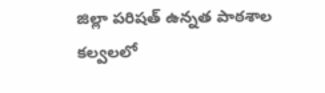జిల్లా పరిషత్ ఉన్నత పాఠశాల కల్వలలో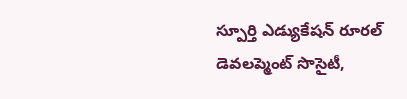స్పూర్తి ఎడ్యుకేషన్ రూరల్ డెవలప్మెంట్ సొసైటీ,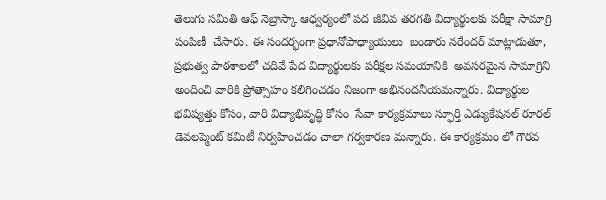తెలుగు సమితి ఆఫ్ నెబ్రాస్కా ఆధ్వర్యంలో పద జీవివ తరగతి విద్యార్థులకు పరీక్షా సామాగ్రి పంపిణీ  చేసారు. ఈ సందర్భంగా ప్రధానోపాధ్యాయులు  బండారు నరేందర్ మాట్లాడుతూ,  ప్రభుత్వ పాఠశాలలో చదివే పేద విద్యార్థులకు పరీక్షల సమయానికి  అవసరమైన సామాగ్రిని అందించి వారికి ప్రోత్సాహం కలిగించడం నిజంగా అభినందనీయమన్నారు. విద్యార్థుల భవిష్యత్తు కోసం, వారి విద్యాభివృద్ధి కోసం  సేవా కార్యక్రమాలు స్ఫూర్తి ఎడ్యుకేషనల్ రూరల్ డెవలప్మెంట్ కమిటీ నిర్వహించడం చాలా గర్వకారణ మన్నారు. ఈ కార్యక్రమం లో గౌరవ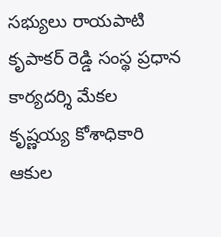సభ్యులు రాయపాటి కృపాకర్ రెడ్డి సంస్థ ప్రధాన కార్యదర్శి మేకల కృష్ణయ్య కోశాధికారి ఆకుల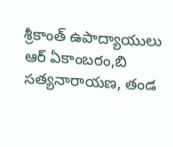శ్రీకాంత్ ఉపాద్యాయులు ఆర్ ఏకాంబరం,బి సత్యనారాయణ, తండ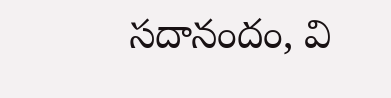సదానందం, వి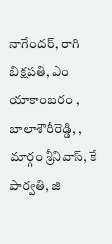నాగేందర్, రాగి బిక్షపతి, ఎం యాకాంబరం , బాలాశౌరీరెడ్డి, , మార్గం శ్రీనివాస్, కే పార్వతి, జి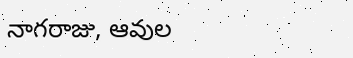నాగరాజు, ఆవుల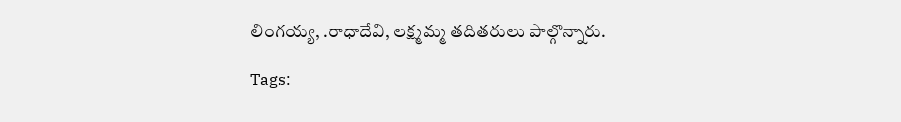లింగయ్య, .రాధాదేవి, లక్ష్మమ్మ తదితరులు పాల్గొన్నారు.

Tags: